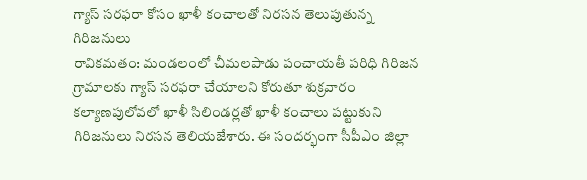గ్యాస్ సరఫరా కోసం ఖాళీ కంచాలతో నిరసన తెలుపుతున్న గిరిజనులు
రావికమతం: మండలంలో చీమలపాడు పంచాయతీ పరిధి గిరిజన గ్రామాలకు గ్యాస్ సరఫరా చేయాలని కోరుతూ శుక్రవారం కల్యాణపులోవలో ఖాళీ సిలిండర్లతో ఖాళీ కంచాలు పట్టుకుని గిరిజనులు నిరసన తెలియజేశారు. ఈ సందర్భంగా సీపీఎం జిల్లా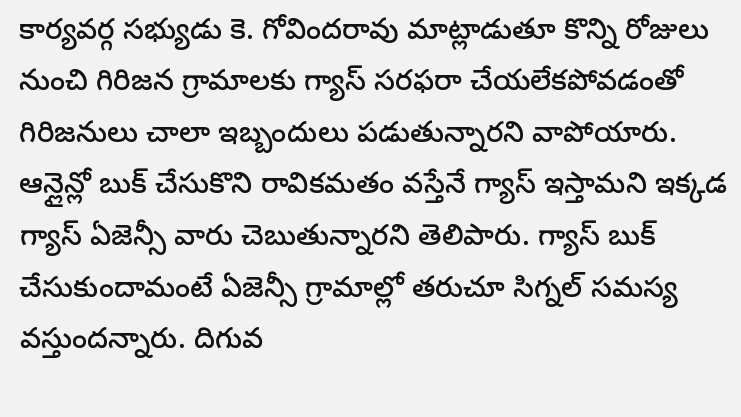కార్యవర్గ సభ్యుడు కె. గోవిందరావు మాట్లాడుతూ కొన్ని రోజులు నుంచి గిరిజన గ్రామాలకు గ్యాస్ సరఫరా చేయలేకపోవడంతో గిరిజనులు చాలా ఇబ్బందులు పడుతున్నారని వాపోయారు. ఆన్లైన్లో బుక్ చేసుకొని రావికమతం వస్తేనే గ్యాస్ ఇస్తామని ఇక్కడ గ్యాస్ ఏజెన్సీ వారు చెబుతున్నారని తెలిపారు. గ్యాస్ బుక్ చేసుకుందామంటే ఏజెన్సీ గ్రామాల్లో తరుచూ సిగ్నల్ సమస్య వస్తుందన్నారు. దిగువ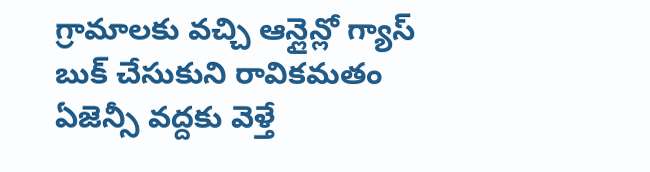గ్రామాలకు వచ్చి ఆన్లైన్లో గ్యాస్ బుక్ చేసుకుని రావికమతం ఏజెన్సీ వద్దకు వెళ్తే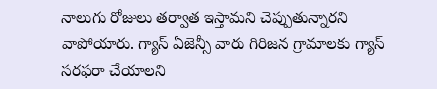నాలుగు రోజులు తర్వాత ఇస్తామని చెప్పుతున్నారని వాపోయారు. గ్యాస్ ఏజెన్సీ వారు గిరిజన గ్రామాలకు గ్యాస్ సరఫరా చేయాలని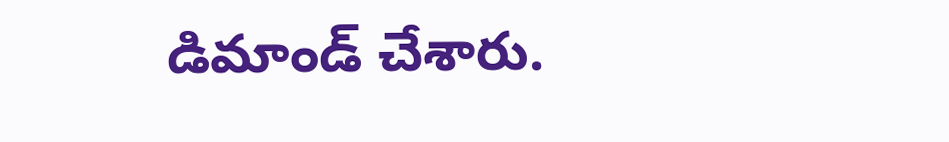డిమాండ్ చేశారు.